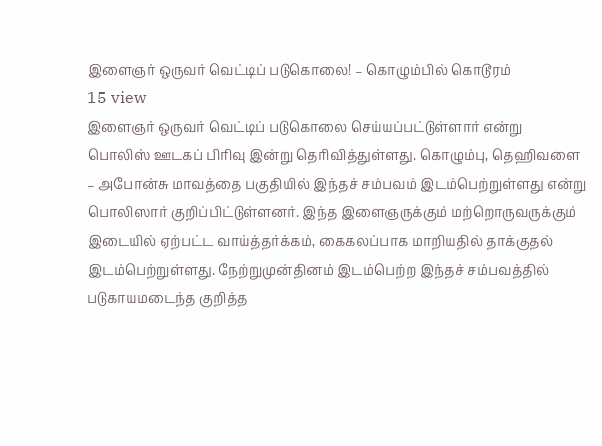இளைஞர் ஒருவர் வெட்டிப் படுகொலை! – கொழும்பில் கொடூரம்
15 view
இளைஞர் ஒருவர் வெட்டிப் படுகொலை செய்யப்பட்டுள்ளார் என்று பொலிஸ் ஊடகப் பிரிவு இன்று தெரிவித்துள்ளது. கொழும்பு, தெஹிவளை – அபோன்சு மாவத்தை பகுதியில் இந்தச் சம்பவம் இடம்பெற்றுள்ளது என்று பொலிஸார் குறிப்பிட்டுள்ளனர். இந்த இளைஞருக்கும் மற்றொருவருக்கும் இடையில் ஏற்பட்ட வாய்த்தர்க்கம், கைகலப்பாக மாறியதில் தாக்குதல் இடம்பெற்றுள்ளது. நேற்றுமுன்தினம் இடம்பெற்ற இந்தச் சம்பவத்தில் படுகாயமடைந்த குறித்த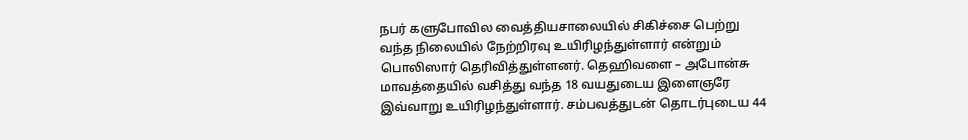நபர் களுபோவில வைத்தியசாலையில் சிகிச்சை பெற்று வந்த நிலையில் நேற்றிரவு உயிரிழந்துள்ளார் என்றும் பொலிஸார் தெரிவித்துள்ளனர். தெஹிவளை – அபோன்சு மாவத்தையில் வசித்து வந்த 18 வயதுடைய இளைஞரே இவ்வாறு உயிரிழந்துள்ளார். சம்பவத்துடன் தொடர்புடைய 44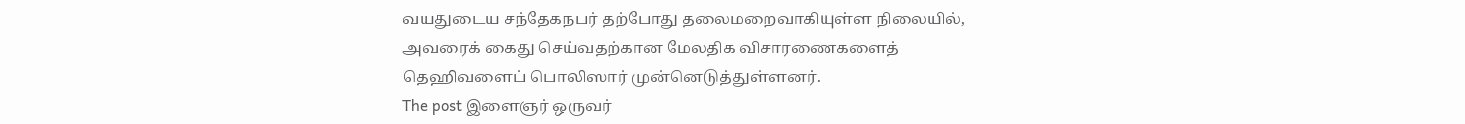வயதுடைய சந்தேகநபர் தற்போது தலைமறைவாகியுள்ள நிலையில், அவரைக் கைது செய்வதற்கான மேலதிக விசாரணைகளைத் தெஹிவளைப் பொலிஸார் முன்னெடுத்துள்ளனர்.
The post இளைஞர் ஒருவர்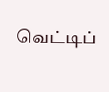வெட்டிப்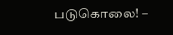படுகொலை! –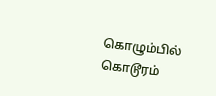கொழும்பில் கொடூரம்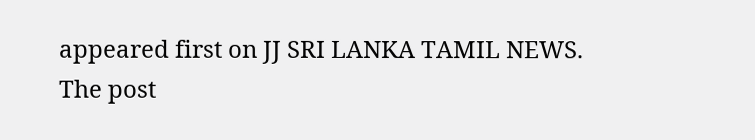appeared first on JJ SRI LANKA TAMIL NEWS.
The post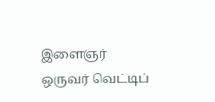இளைஞர் ஒருவர் வெட்டிப்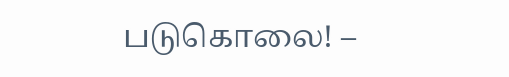படுகொலை! –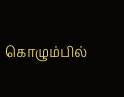கொழும்பில்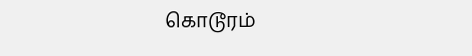கொடூரம்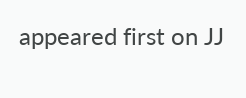appeared first on JJ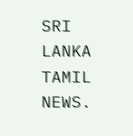SRI LANKA TAMIL NEWS.